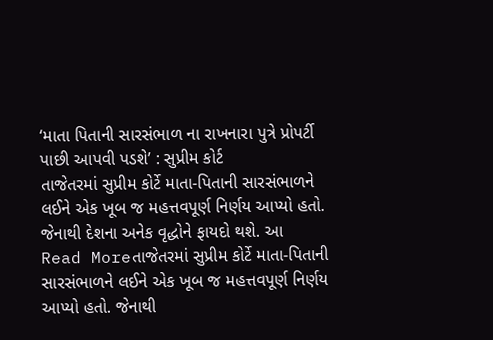‘માતા પિતાની સારસંભાળ ના રાખનારા પુત્રે પ્રોપર્ટી પાછી આપવી પડશે’ : સુપ્રીમ કોર્ટ
તાજેતરમાં સુપ્રીમ કોર્ટે માતા-પિતાની સારસંભાળને લઈને એક ખૂબ જ મહત્તવપૂર્ણ નિર્ણય આપ્યો હતો. જેનાથી દેશના અનેક વૃદ્ધોને ફાયદો થશે. આ
Read Moreતાજેતરમાં સુપ્રીમ કોર્ટે માતા-પિતાની સારસંભાળને લઈને એક ખૂબ જ મહત્તવપૂર્ણ નિર્ણય આપ્યો હતો. જેનાથી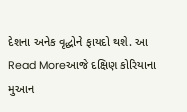દેશના અનેક વૃદ્ધોને ફાયદો થશે. આ
Read Moreઆજે દક્ષિણ કોરિયાના મુઆન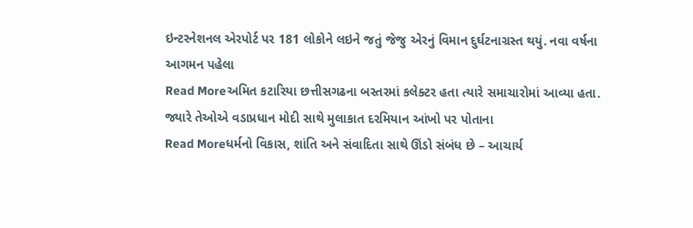ઇન્ટરનેશનલ એરપોર્ટ પર 181 લોકોને લઇને જતું જેજુ એરનું વિમાન દુર્ઘટનાગ્રસ્ત થયું. નવા વર્ષના આગમન પહેલા
Read Moreઅમિત કટારિયા છત્તીસગઢના બસ્તરમાં કલેક્ટર હતા ત્યારે સમાચારોમાં આવ્યા હતા. જ્યારે તેઓએ વડાપ્રધાન મોદી સાથે મુલાકાત દરમિયાન આંખો પર પોતાના
Read Moreધર્મનો વિકાસ, શાંતિ અને સંવાદિતા સાથે ઊંડો સંબંધ છે – આચાર્ય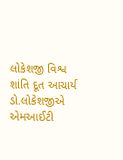લોકેશજી વિશ્વ શાંતિ દૂત આચાર્ય ડો.લોકેશજીએ એમઆઈટી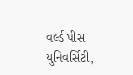વર્લ્ડ પીસ યુનિવર્સિટી,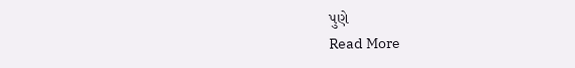પુણે
Read More